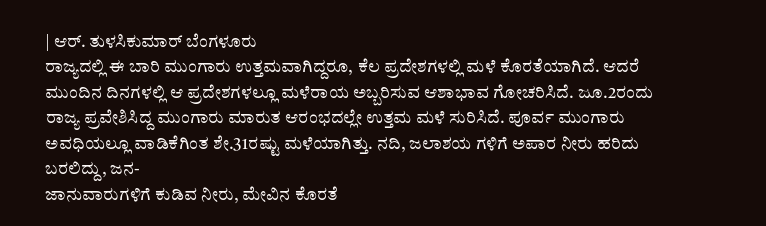| ಆರ್. ತುಳಸಿಕುಮಾರ್ ಬೆಂಗಳೂರು
ರಾಜ್ಯದಲ್ಲಿ ಈ ಬಾರಿ ಮುಂಗಾರು ಉತ್ತಮವಾಗಿದ್ದರೂ, ಕೆಲ ಪ್ರದೇಶಗಳಲ್ಲಿ ಮಳೆ ಕೊರತೆಯಾಗಿದೆ. ಆದರೆ ಮುಂದಿನ ದಿನಗಳಲ್ಲಿ ಆ ಪ್ರದೇಶಗಳಲ್ಲೂ ಮಳೆರಾಯ ಅಬ್ಬರಿಸುವ ಆಶಾಭಾವ ಗೋಚರಿಸಿದೆ. ಜೂ.2ರಂದು ರಾಜ್ಯ ಪ್ರವೇಶಿಸಿದ್ದ ಮುಂಗಾರು ಮಾರುತ ಆರಂಭದಲ್ಲೇ ಉತ್ತಮ ಮಳೆ ಸುರಿಸಿದೆ. ಪೂರ್ವ ಮುಂಗಾರು ಅವಧಿಯಲ್ಲೂ ವಾಡಿಕೆಗಿಂತ ಶೇ.31ರಷ್ಟು ಮಳೆಯಾಗಿತ್ತು. ನದಿ, ಜಲಾಶಯ ಗಳಿಗೆ ಅಪಾರ ನೀರು ಹರಿದು ಬರಲಿದ್ದು, ಜನ-
ಜಾನುವಾರುಗಳಿಗೆ ಕುಡಿವ ನೀರು, ಮೇವಿನ ಕೊರತೆ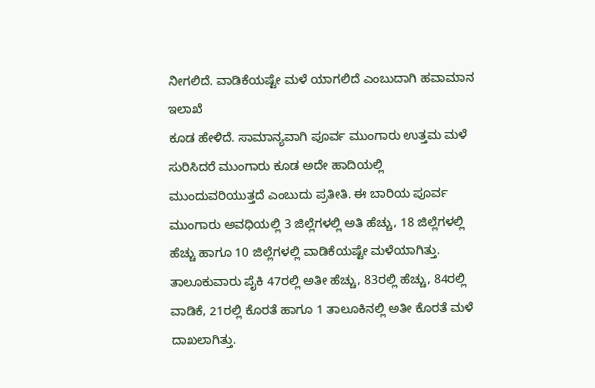ನೀಗಲಿದೆ. ವಾಡಿಕೆಯಷ್ಟೇ ಮಳೆ ಯಾಗಲಿದೆ ಎಂಬುದಾಗಿ ಹವಾಮಾನ ಇಲಾಖೆ
ಕೂಡ ಹೇಳಿದೆ. ಸಾಮಾನ್ಯವಾಗಿ ಪೂರ್ವ ಮುಂಗಾರು ಉತ್ತಮ ಮಳೆ ಸುರಿಸಿದರೆ ಮುಂಗಾರು ಕೂಡ ಅದೇ ಹಾದಿಯಲ್ಲಿ ಮುಂದುವರಿಯುತ್ತದೆ ಎಂಬುದು ಪ್ರತೀತಿ. ಈ ಬಾರಿಯ ಪೂರ್ವ ಮುಂಗಾರು ಅವಧಿಯಲ್ಲಿ 3 ಜಿಲ್ಲೆಗಳಲ್ಲಿ ಅತಿ ಹೆಚ್ಚು, 18 ಜಿಲ್ಲೆಗಳಲ್ಲಿ ಹೆಚ್ಚು ಹಾಗೂ 10 ಜಿಲ್ಲೆಗಳಲ್ಲಿ ವಾಡಿಕೆಯಷ್ಟೇ ಮಳೆಯಾಗಿತ್ತು.
ತಾಲೂಕುವಾರು ಪೈಕಿ 47ರಲ್ಲಿ ಅತೀ ಹೆಚ್ಚು, 83ರಲ್ಲಿ ಹೆಚ್ಚು, 84ರಲ್ಲಿ ವಾಡಿಕೆ, 21ರಲ್ಲಿ ಕೊರತೆ ಹಾಗೂ 1 ತಾಲೂಕಿನಲ್ಲಿ ಅತೀ ಕೊರತೆ ಮಳೆ ದಾಖಲಾಗಿತ್ತು.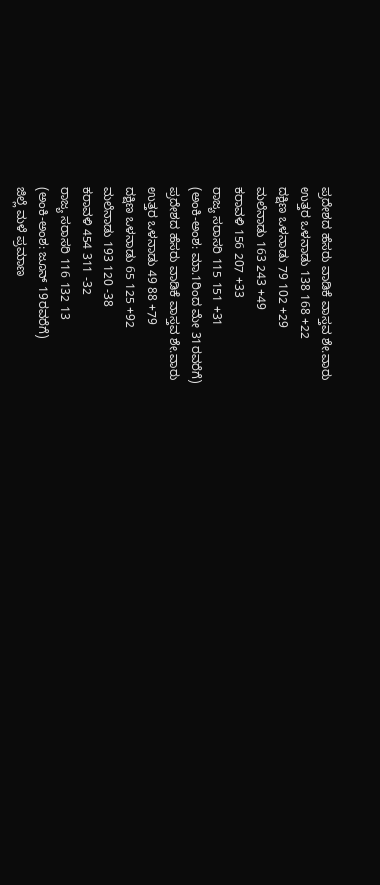ಪ್ರದೇಶದ ಹೆಸರು ವಾಡಿಕೆ ವಾಸ್ತವ ಶೇ.ವಾರು
ಉತ್ತರ ಒಳನಾಡು 138 168 +22
ದಕ್ಷಿಣ ಒಳನಾಡು 79 102 +29
ಮಲೆನಾಡು 163 243 +49
ಕರಾವಳಿ 156 207 +33
ರಾಜ್ಯ ಸರಾಸರಿ 115 151 +31
(ಅಂಕಿ-ಅಂಶ: ಮಾ.1ರಿಂದ ಮೇ 31ರವರೆಗೆ)
ಪ್ರದೇಶದ ಹೆಸರು ವಾಡಿಕೆ ವಾಸ್ತವ ಶೇ.ವಾರು
ಉತ್ತರ ಒಳನಾಡು 49 88 +79
ದಕ್ಷಿಣ ಒಳನಾಡು 65 125 +92
ಮಲೆನಾಡು 193 120 -38
ಕರಾವಳಿ 454 311 -32
ರಾಜ್ಯ ಸರಾಸರಿ 116 132 13
(ಅಂಕಿ-ಅಂಶ: ಜೂನ್ 19ರವರೆಗೆ)
ಜಿಲ್ಲೆ ಮಳೆ ಪ್ರಮಾಣ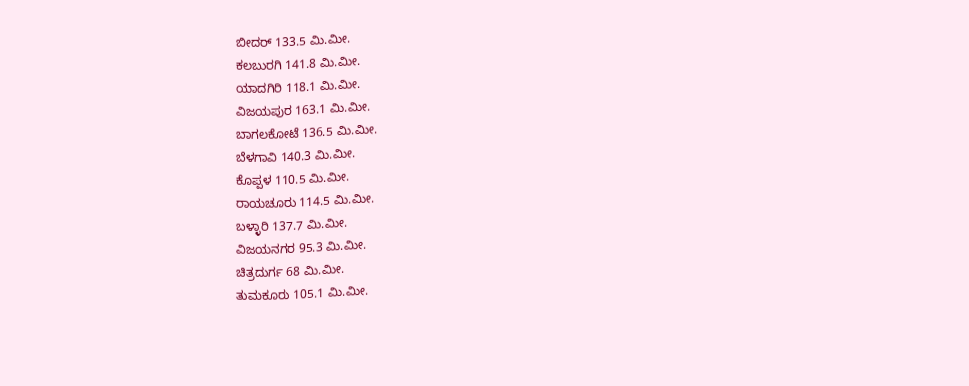ಬೀದರ್ 133.5 ಮಿ.ಮೀ.
ಕಲಬುರಗಿ 141.8 ಮಿ.ಮೀ.
ಯಾದಗಿರಿ 118.1 ಮಿ.ಮೀ.
ವಿಜಯಪುರ 163.1 ಮಿ.ಮೀ.
ಬಾಗಲಕೋಟೆ 136.5 ಮಿ.ಮೀ.
ಬೆಳಗಾವಿ 140.3 ಮಿ.ಮೀ.
ಕೊಪ್ಪಳ 110.5 ಮಿ.ಮೀ.
ರಾಯಚೂರು 114.5 ಮಿ.ಮೀ.
ಬಳ್ಳಾರಿ 137.7 ಮಿ.ಮೀ.
ವಿಜಯನಗರ 95.3 ಮಿ.ಮೀ.
ಚಿತ್ರದುರ್ಗ 68 ಮಿ.ಮೀ.
ತುಮಕೂರು 105.1 ಮಿ.ಮೀ.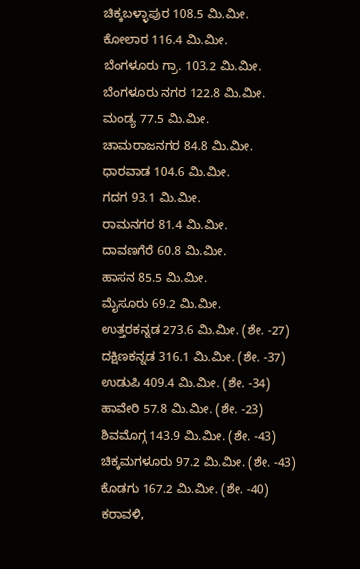ಚಿಕ್ಕಬಳ್ಳಾಪುರ 108.5 ಮಿ.ಮೀ.
ಕೋಲಾರ 116.4 ಮಿ.ಮೀ.
ಬೆಂಗಳೂರು ಗ್ರಾ. 103.2 ಮಿ.ಮೀ.
ಬೆಂಗಳೂರು ನಗರ 122.8 ಮಿ.ಮೀ.
ಮಂಡ್ಯ 77.5 ಮಿ.ಮೀ.
ಚಾಮರಾಜನಗರ 84.8 ಮಿ.ಮೀ.
ಧಾರವಾಡ 104.6 ಮಿ.ಮೀ.
ಗದಗ 93.1 ಮಿ.ಮೀ.
ರಾಮನಗರ 81.4 ಮಿ.ಮೀ.
ದಾವಣಗೆರೆ 60.8 ಮಿ.ಮೀ.
ಹಾಸನ 85.5 ಮಿ.ಮೀ.
ಮೈಸೂರು 69.2 ಮಿ.ಮೀ.
ಉತ್ತರಕನ್ನಡ 273.6 ಮಿ.ಮೀ. (ಶೇ. -27)
ದಕ್ಷಿಣಕನ್ನಡ 316.1 ಮಿ.ಮೀ. (ಶೇ. -37)
ಉಡುಪಿ 409.4 ಮಿ.ಮೀ. (ಶೇ. -34)
ಹಾವೇರಿ 57.8 ಮಿ.ಮೀ. (ಶೇ. -23)
ಶಿವಮೊಗ್ಗ 143.9 ಮಿ.ಮೀ. (ಶೇ. -43)
ಚಿಕ್ಕಮಗಳೂರು 97.2 ಮಿ.ಮೀ. (ಶೇ. -43)
ಕೊಡಗು 167.2 ಮಿ.ಮೀ. (ಶೇ. -40)
ಕರಾವಳಿ,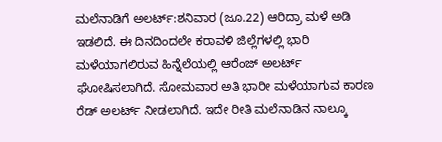ಮಲೆನಾಡಿಗೆ ಅಲರ್ಟ್:ಶನಿವಾರ (ಜೂ.22) ಆರಿದ್ರಾ ಮಳೆ ಅಡಿ ಇಡಲಿದೆ. ಈ ದಿನದಿಂದಲೇ ಕರಾವಳಿ ಜಿಲ್ಲೆಗಳಲ್ಲಿ ಭಾರಿ ಮಳೆಯಾಗಲಿರುವ ಹಿನ್ನೆಲೆಯಲ್ಲಿ ಆರೆಂಜ್ ಅಲರ್ಟ್ ಘೋಷಿಸಲಾಗಿದೆ. ಸೋಮವಾರ ಅತಿ ಭಾರೀ ಮಳೆಯಾಗುವ ಕಾರಣ ರೆಡ್ ಅಲರ್ಟ್ ನೀಡಲಾಗಿದೆ. ಇದೇ ರೀತಿ ಮಲೆನಾಡಿನ ನಾಲ್ಕೂ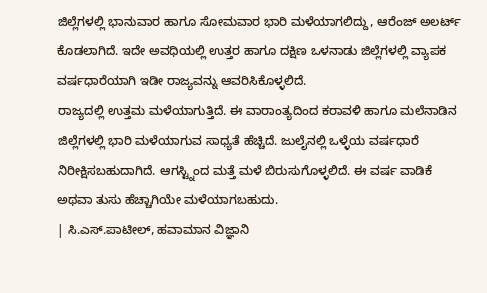ಜಿಲ್ಲೆಗಳಲ್ಲಿ ಭಾನುವಾರ ಹಾಗೂ ಸೋಮವಾರ ಭಾರಿ ಮಳೆಯಾಗಲಿದ್ದು, ಆರೆಂಜ್ ಅಲರ್ಟ್ ಕೊಡಲಾಗಿದೆ. ಇದೇ ಅವಧಿಯಲ್ಲಿ ಉತ್ತರ ಹಾಗೂ ದಕ್ಷಿಣ ಒಳನಾಡು ಜಿಲ್ಲೆಗಳಲ್ಲಿ ವ್ಯಾಪಕ ವರ್ಷಧಾರೆಯಾಗಿ ಇಡೀ ರಾಜ್ಯವನ್ನು ಆವರಿಸಿಕೊಳ್ಳಲಿದೆ.
ರಾಜ್ಯದಲ್ಲಿ ಉತ್ತಮ ಮಳೆಯಾಗುತ್ತಿದೆ. ಈ ವಾರಾಂತ್ಯದಿಂದ ಕರಾವಳಿ ಹಾಗೂ ಮಲೆನಾಡಿನ ಜಿಲ್ಲೆಗಳಲ್ಲಿ ಭಾರಿ ಮಳೆಯಾಗುವ ಸಾಧ್ಯತೆ ಹೆಚ್ಚಿದೆ. ಜುಲೈನಲ್ಲಿ ಒಳ್ಳೆಯ ವರ್ಷಧಾರೆ ನಿರೀಕ್ಷಿಸಬಹುದಾಗಿದೆ. ಆಗಸ್ಟ್ನಿಂದ ಮತ್ತೆ ಮಳೆ ಬಿರುಸುಗೊಳ್ಳಲಿದೆ. ಈ ವರ್ಷ ವಾಡಿಕೆ ಅಥವಾ ತುಸು ಹೆಚ್ಚಾಗಿಯೇ ಮಳೆಯಾಗಬಹುದು.
| ಸಿ.ಎಸ್.ಪಾಟೀಲ್, ಹವಾಮಾನ ವಿಜ್ಞಾನಿ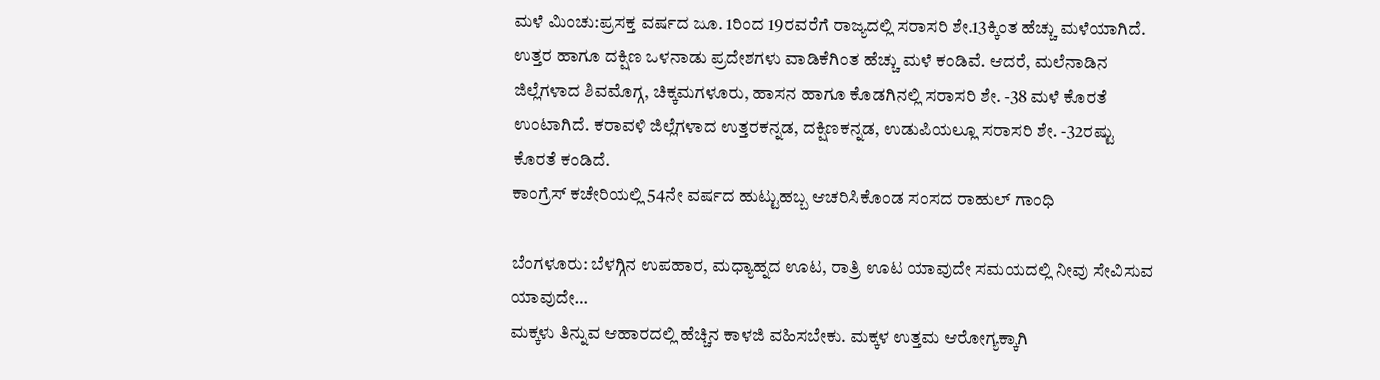ಮಳೆ ಮಿಂಚು:ಪ್ರಸಕ್ತ ವರ್ಷದ ಜೂ. 1ರಿಂದ 19ರವರೆಗೆ ರಾಜ್ಯದಲ್ಲಿ ಸರಾಸರಿ ಶೇ.13ಕ್ಕಿಂತ ಹೆಚ್ಚು ಮಳೆಯಾಗಿದೆ. ಉತ್ತರ ಹಾಗೂ ದಕ್ಷಿಣ ಒಳನಾಡು ಪ್ರದೇಶಗಳು ವಾಡಿಕೆಗಿಂತ ಹೆಚ್ಚು ಮಳೆ ಕಂಡಿವೆ. ಆದರೆ, ಮಲೆನಾಡಿನ ಜಿಲ್ಲೆಗಳಾದ ಶಿವಮೊಗ್ಗ, ಚಿಕ್ಕಮಗಳೂರು, ಹಾಸನ ಹಾಗೂ ಕೊಡಗಿನಲ್ಲಿ ಸರಾಸರಿ ಶೇ. -38 ಮಳೆ ಕೊರತೆ ಉಂಟಾಗಿದೆ. ಕರಾವಳಿ ಜಿಲ್ಲೆಗಳಾದ ಉತ್ತರಕನ್ನಡ, ದಕ್ಷಿಣಕನ್ನಡ, ಉಡುಪಿಯಲ್ಲೂ ಸರಾಸರಿ ಶೇ. -32ರಷ್ಟು ಕೊರತೆ ಕಂಡಿದೆ.
ಕಾಂಗ್ರೆಸ್ ಕಚೇರಿಯಲ್ಲಿ 54ನೇ ವರ್ಷದ ಹುಟ್ಟುಹಬ್ಬ ಆಚರಿಸಿಕೊಂಡ ಸಂಸದ ರಾಹುಲ್‌ ಗಾಂಧಿ

ಬೆಂಗಳೂರು: ಬೆಳಗ್ಗಿನ ಉಪಹಾರ, ಮಧ್ಯಾಹ್ನದ ಊಟ, ರಾತ್ರಿ ಊಟ ಯಾವುದೇ ಸಮಯದಲ್ಲಿ ನೀವು ಸೇವಿಸುವ ಯಾವುದೇ…
ಮಕ್ಕಳು ತಿನ್ನುವ ಆಹಾರದಲ್ಲಿ ಹೆಚ್ಚಿನ ಕಾಳಜಿ ವಹಿಸಬೇಕು. ಮಕ್ಕಳ ಉತ್ತಮ ಆರೋಗ್ಯಕ್ಕಾಗಿ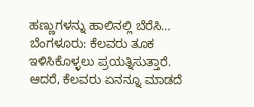ಹಣ್ಣುಗಳನ್ನು ಹಾಲಿನಲ್ಲಿ ಬೆರೆಸಿ…
ಬೆಂಗಳೂರು: ಕೆಲವರು ತೂಕ ಇಳಿಸಿಕೊಳ್ಳಲು ಪ್ರಯತ್ನಿಸುತ್ತಾರೆ. ಆದರೆ, ಕೆಲವರು ಏನನ್ನೂ ಮಾಡದೆ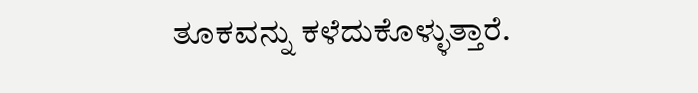ತೂಕವನ್ನು ಕಳೆದುಕೊಳ್ಳುತ್ತಾರೆ.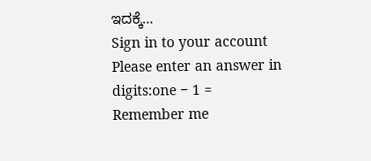ಇದಕ್ಕೆ…
Sign in to your account
Please enter an answer in digits:one − 1 =
Remember me